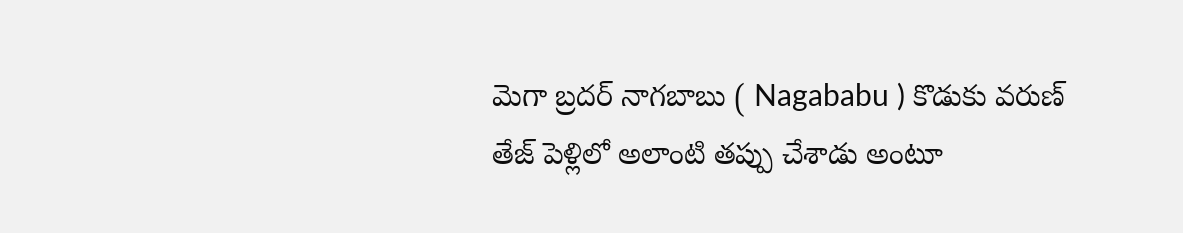మెగా బ్రదర్ నాగబాబు ( Nagababu ) కొడుకు వరుణ్ తేజ్ పెళ్లిలో అలాంటి తప్పు చేశాడు అంటూ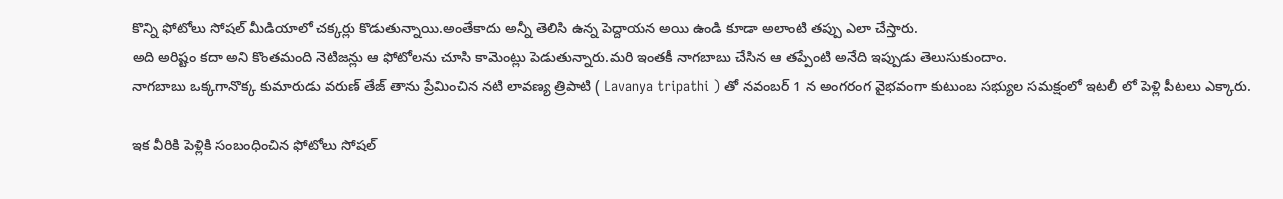కొన్ని ఫోటోలు సోషల్ మీడియాలో చక్కర్లు కొడుతున్నాయి.అంతేకాదు అన్నీ తెలిసి ఉన్న పెద్దాయన అయి ఉండి కూడా అలాంటి తప్పు ఎలా చేస్తారు.
అది అరిష్టం కదా అని కొంతమంది నెటిజన్లు ఆ ఫోటోలను చూసి కామెంట్లు పెడుతున్నారు.మరి ఇంతకీ నాగబాబు చేసిన ఆ తప్పేంటి అనేది ఇప్పుడు తెలుసుకుందాం.
నాగబాబు ఒక్కగానొక్క కుమారుడు వరుణ్ తేజ్ తాను ప్రేమించిన నటి లావణ్య త్రిపాటి ( Lavanya tripathi ) తో నవంబర్ 1 న అంగరంగ వైభవంగా కుటుంబ సభ్యుల సమక్షంలో ఇటలీ లో పెళ్లి పీటలు ఎక్కారు.

ఇక వీరికి పెళ్లికి సంబంధించిన ఫోటోలు సోషల్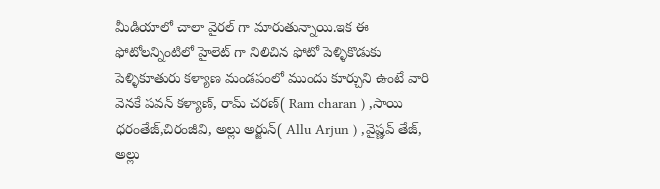మీడియాలో చాలా వైరల్ గా మారుతున్నాయి.ఇక ఈ ఫోటోలన్నింటిలో హైలెట్ గా నిలిచిన ఫోటో పెళ్ళికొడుకు పెళ్ళికూతురు కళ్యాణ మండపంలో ముందు కూర్చుని ఉంటే వారి వెనకే పవన్ కళ్యాణ్, రామ్ చరణ్( Ram charan ) ,సాయి ధరంతేజ్,చిరంజీవి, అల్లు అర్జున్( Allu Arjun ) ,వైష్ణవ్ తేజ్, అల్లు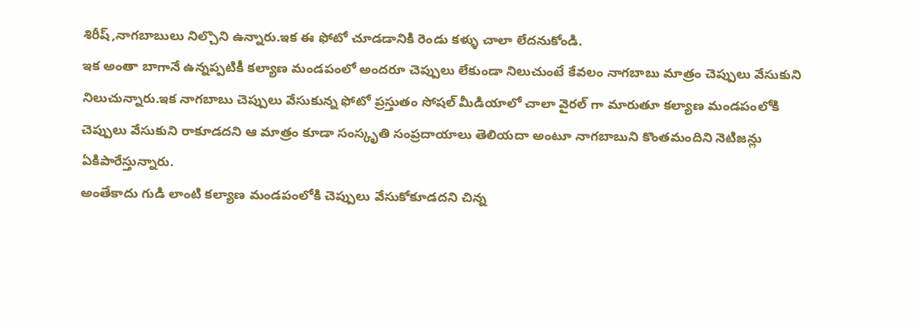శిరీష్,నాగబాబులు నిల్చొని ఉన్నారు.ఇక ఈ ఫోటో చూడడానికి రెండు కళ్ళు చాలా లేదనుకోండి.
ఇక అంతా బాగానే ఉన్నప్పటికీ కల్యాణ మండపంలో అందరూ చెప్పులు లేకుండా నిలుచుంటే కేవలం నాగబాబు మాత్రం చెప్పులు వేసుకుని నిలుచున్నారు.ఇక నాగబాబు చెప్పులు వేసుకున్న ఫోటో ప్రస్తుతం సోషల్ మీడియాలో చాలా వైరల్ గా మారుతూ కల్యాణ మండపంలోకి చెప్పులు వేసుకుని రాకూడదని ఆ మాత్రం కూడా సంస్కృతి సంప్రదాయాలు తెలియదా అంటూ నాగబాబుని కొంతమందిని నెటిజన్లు ఏకిపారేస్తున్నారు.
అంతేకాదు గుడి లాంటి కల్యాణ మండపంలోకి చెప్పులు వేసుకోకూడదని చిన్న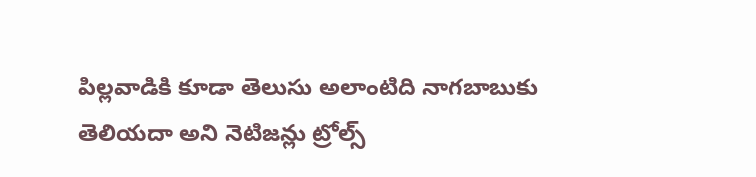పిల్లవాడికి కూడా తెలుసు అలాంటిది నాగబాబుకు తెలియదా అని నెటిజన్లు ట్రోల్స్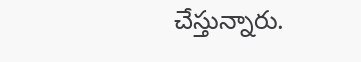చేస్తున్నారు.